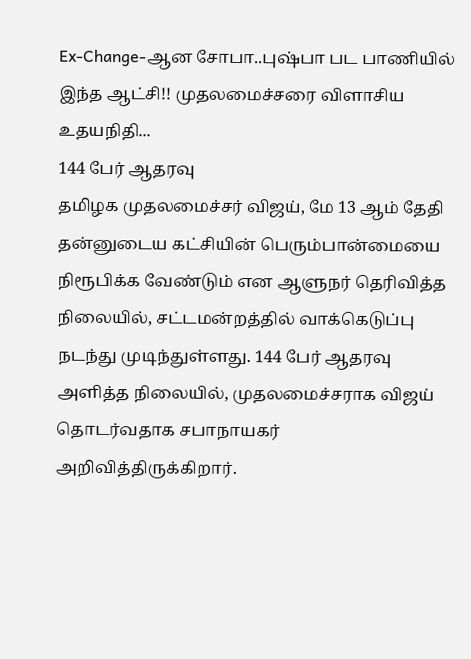Ex-Change-ஆன சோபா..புஷ்பா பட பாணியில் இந்த ஆட்சி!! முதலமைச்சரை விளாசிய உதயநிதி...
144 பேர் ஆதரவு
தமிழக முதலமைச்சர் விஜய், மே 13 ஆம் தேதி தன்னுடைய கட்சியின் பெரும்பான்மையை நிரூபிக்க வேண்டும் என ஆளுநர் தெரிவித்த நிலையில், சட்டமன்றத்தில் வாக்கெடுப்பு நடந்து முடிந்துள்ளது. 144 பேர் ஆதரவு அளித்த நிலையில், முதலமைச்சராக விஜய் தொடர்வதாக சபாநாயகர் அறிவித்திருக்கிறார்.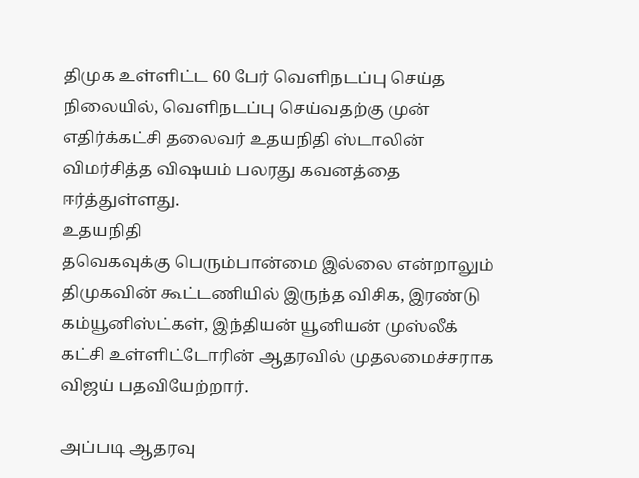திமுக உள்ளிட்ட 60 பேர் வெளிநடப்பு செய்த நிலையில், வெளிநடப்பு செய்வதற்கு முன் எதிர்க்கட்சி தலைவர் உதயநிதி ஸ்டாலின் விமர்சித்த விஷயம் பலரது கவனத்தை ஈர்த்துள்ளது.
உதயநிதி
தவெகவுக்கு பெரும்பான்மை இல்லை என்றாலும் திமுகவின் கூட்டணியில் இருந்த விசிக, இரண்டு கம்யூனிஸ்ட்கள், இந்தியன் யூனியன் முஸ்லீக் கட்சி உள்ளிட்டோரின் ஆதரவில் முதலமைச்சராக விஜய் பதவியேற்றார்.

அப்படி ஆதரவு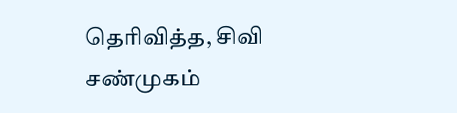தெரிவித்த, சிவி சண்முகம்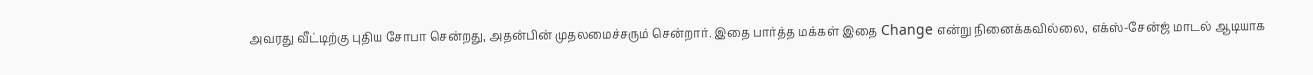அவரது வீட்டிற்கு புதிய சோபா சென்றது, அதன்பின் முதலமைச்சரும் சென்றார். இதை பார்த்த மக்கள் இதை Change என்று நினைக்கவில்லை, எக்ஸ்-சேன்ஜ் மாடல் ஆடியாக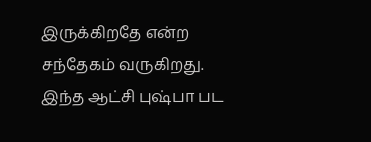இருக்கிறதே என்ற சந்தேகம் வருகிறது.
இந்த ஆட்சி புஷ்பா பட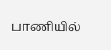பாணியில்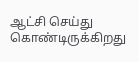ஆட்சி செய்து கொண்டிருக்கிறது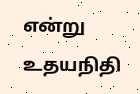என்று உதயநிதி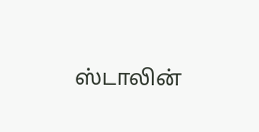ஸ்டாலின்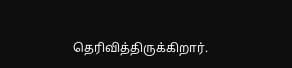தெரிவித்திருக்கிறார்.